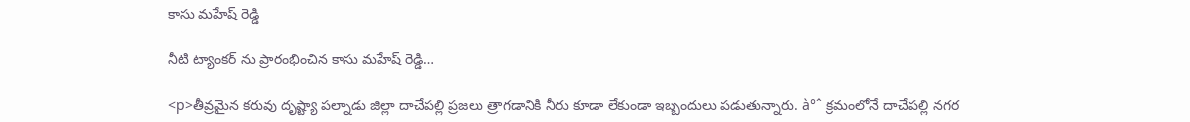కాసు మహేష్ రెడ్డి

నీటి ట్యాంకర్ ను ప్రారంభించిన కాసు మహేష్ రెడ్డి…

<p>తీవ్రమైన కరువు దృష్ట్యా పల్నాడు జిల్లా దాచేపల్లి ప్రజలు త్రాగడానికి నీరు కూడా లేకుండా ఇబ్బందులు పడుతున్నారు. à°ˆ క్రమంలోనే దాచేపల్లి నగర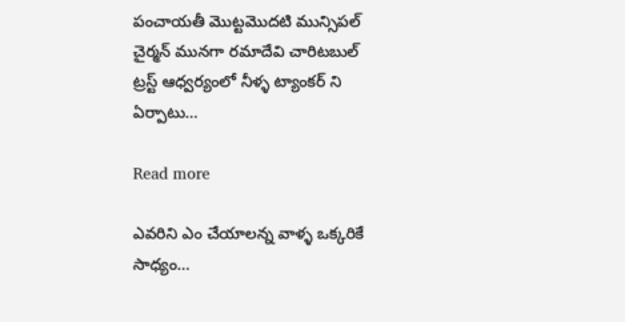పంచాయతీ మొట్టమొదటి మున్సిపల్ చైర్మన్ మునగా రమాదేవి చారిటబుల్ ట్రస్ట్ ఆధ్వర్యంలో నీళ్ళ ట్యాంకర్ ని ఏర్పాటు…

Read more

ఎవరిని ఎం చేయాలన్న వాళ్ళ ఒక్కరికే సాధ్యం…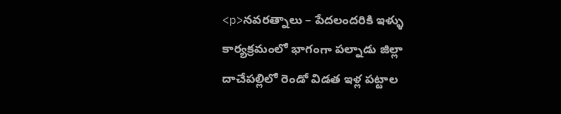<p>నవరత్నాలు – పేదలందరికి ఇళ్ళు కార్యక్రమంలో భాగంగా పల్నాడు జిల్లా దాచేపల్లిలో రెండో విడత ఇళ్ల పట్టాల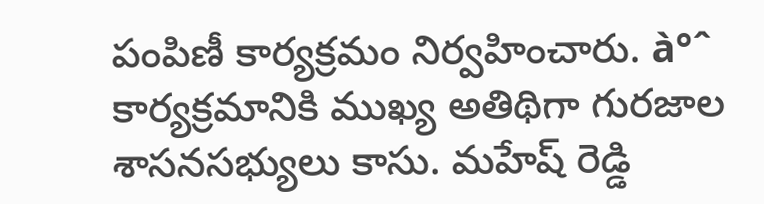పంపిణీ కార్యక్రమం నిర్వహించారు. à°ˆ కార్యక్రమానికి ముఖ్య అతిథిగా గురజాల శాసనసభ్యులు కాసు. మహేష్ రెడ్డి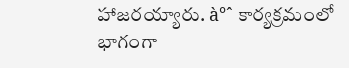హాజరయ్యారు. à°ˆ కార్యక్రమంలో భాగంగా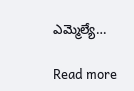ఎమ్మెల్యే…

Read more